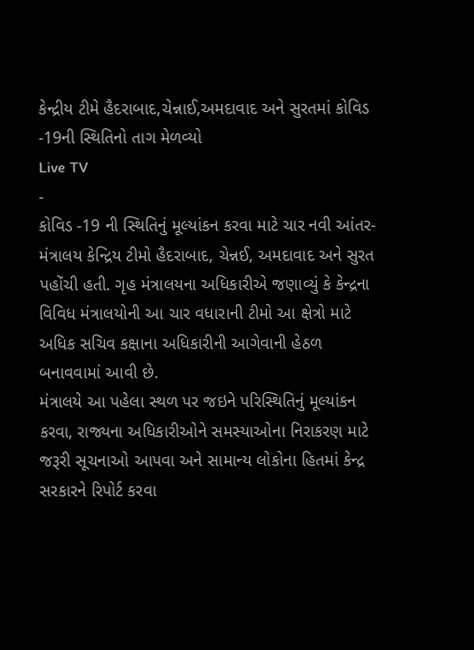કેન્દ્રીય ટીમે હૈદરાબાદ,ચેન્નાઈ,અમદાવાદ અને સુરતમાં કોવિડ -19ની સ્થિતિનો તાગ મેળવ્યો
Live TV
-
કોવિડ -19 ની સ્થિતિનું મૂલ્યાંકન કરવા માટે ચાર નવી આંતર-મંત્રાલય કેન્દ્રિય ટીમો હૈદરાબાદ, ચેન્નઈ, અમદાવાદ અને સુરત પહોંચી હતી. ગૃહ મંત્રાલયના અધિકારીએ જણાવ્યું કે કેન્દ્રના વિવિધ મંત્રાલયોની આ ચાર વધારાની ટીમો આ ક્ષેત્રો માટે અધિક સચિવ કક્ષાના અધિકારીની આગેવાની હેઠળ બનાવવામાં આવી છે.
મંત્રાલયે આ પહેલા સ્થળ પર જઇને પરિસ્થિતિનું મૂલ્યાંકન કરવા, રાજ્યના અધિકારીઓને સમસ્યાઓના નિરાકરણ માટે જરૂરી સૂચનાઓ આપવા અને સામાન્ય લોકોના હિતમાં કેન્દ્ર સરકારને રિપોર્ટ કરવા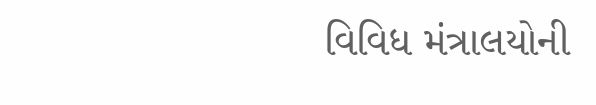વિવિધ મંત્રાલયોની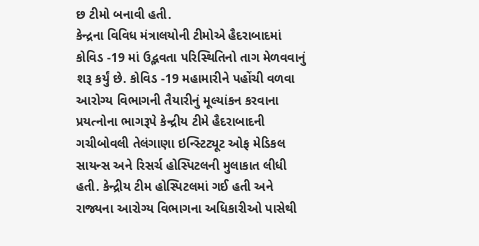છ ટીમો બનાવી હતી.
કેન્દ્રના વિવિધ મંત્રાલયોની ટીમોએ હૈદરાબાદમાં કોવિડ -19 માં ઉદ્ભવતા પરિસ્થિતિનો તાગ મેળવવાનું શરૂ કર્યું છે. કોવિડ -19 મહામારીને પહોંચી વળવા આરોગ્ય વિભાગની તૈયારીનું મૂલ્યાંકન કરવાના પ્રયત્નોના ભાગરૂપે કેન્દ્રીય ટીમે હૈદરાબાદની ગચીબોવલી તેલંગાણા ઇન્સ્ટિટ્યૂટ ઓફ મેડિકલ સાયન્સ અને રિસર્ચ હોસ્પિટલની મુલાકાત લીધી હતી. કેન્દ્રીય ટીમ હોસ્પિટલમાં ગઈ હતી અને રાજ્યના આરોગ્ય વિભાગના અધિકારીઓ પાસેથી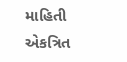માહિતી એકત્રિત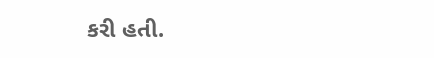કરી હતી.